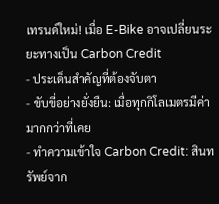เทรนด์ใหม่! เมื่อ E-Bike อาจเปลี่ยนระยะทางเป็น Carbon Credit
- ประเด็นสำคัญที่ต้องจับตา
- ขับขี่อย่างยั่งยืน: เมื่อทุกกิโลเมตรมีค่ามากกว่าที่เคย
- ทำความเข้าใจ Carbon Credit: สินทรัพย์จาก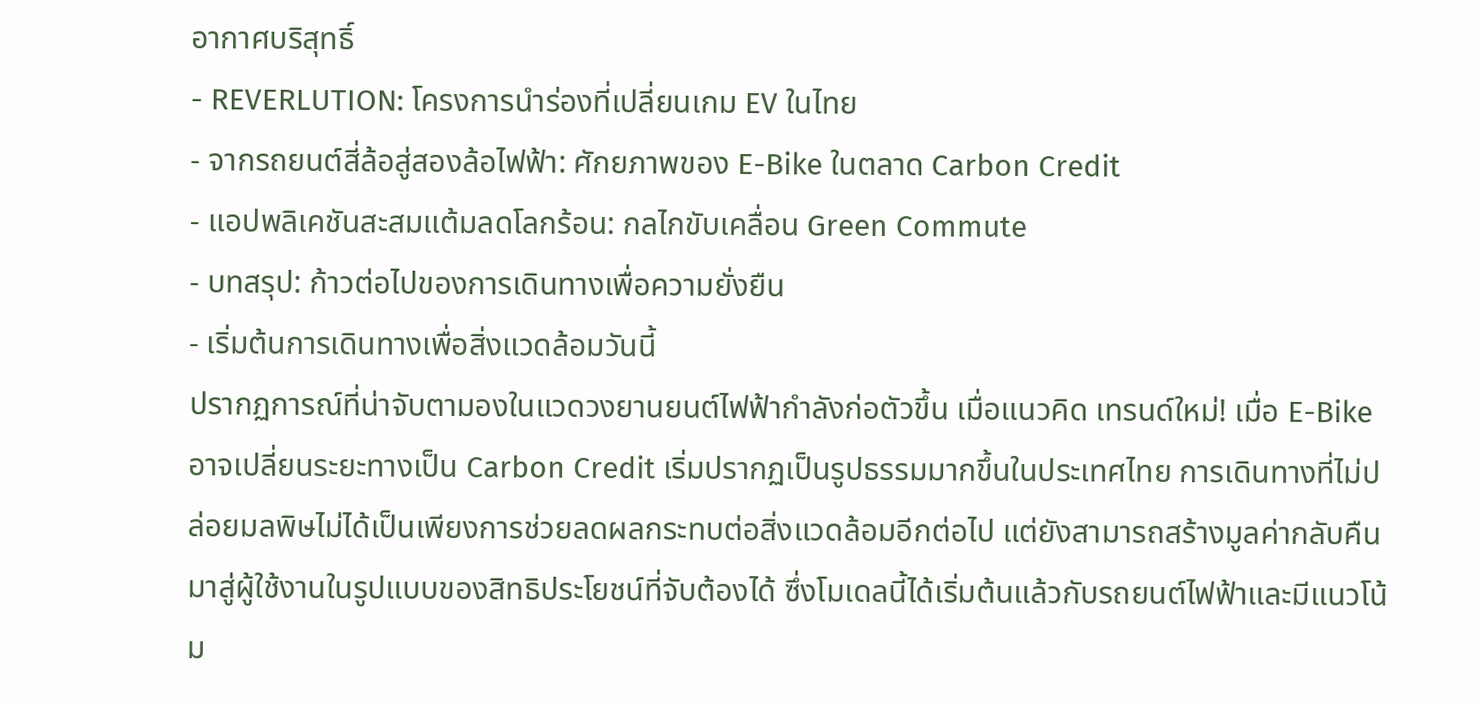อากาศบริสุทธิ์
- REVERLUTION: โครงการนำร่องที่เปลี่ยนเกม EV ในไทย
- จากรถยนต์สี่ล้อสู่สองล้อไฟฟ้า: ศักยภาพของ E-Bike ในตลาด Carbon Credit
- แอปพลิเคชันสะสมแต้มลดโลกร้อน: กลไกขับเคลื่อน Green Commute
- บทสรุป: ก้าวต่อไปของการเดินทางเพื่อความยั่งยืน
- เริ่มต้นการเดินทางเพื่อสิ่งแวดล้อมวันนี้
ปรากฏการณ์ที่น่าจับตามองในแวดวงยานยนต์ไฟฟ้ากำลังก่อตัวขึ้น เมื่อแนวคิด เทรนด์ใหม่! เมื่อ E-Bike อาจเปลี่ยนระยะทางเป็น Carbon Credit เริ่มปรากฏเป็นรูปธรรมมากขึ้นในประเทศไทย การเดินทางที่ไม่ปล่อยมลพิษไม่ได้เป็นเพียงการช่วยลดผลกระทบต่อสิ่งแวดล้อมอีกต่อไป แต่ยังสามารถสร้างมูลค่ากลับคืนมาสู่ผู้ใช้งานในรูปแบบของสิทธิประโยชน์ที่จับต้องได้ ซึ่งโมเดลนี้ได้เริ่มต้นแล้วกับรถยนต์ไฟฟ้าและมีแนวโน้ม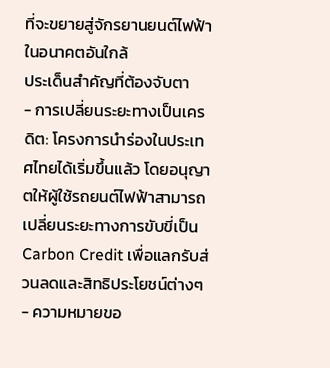ที่จะขยายสู่จักรยานยนต์ไฟฟ้าในอนาคตอันใกล้
ประเด็นสำคัญที่ต้องจับตา
- การเปลี่ยนระยะทางเป็นเครดิต: โครงการนำร่องในประเทศไทยได้เริ่มขึ้นแล้ว โดยอนุญาตให้ผู้ใช้รถยนต์ไฟฟ้าสามารถเปลี่ยนระยะทางการขับขี่เป็น Carbon Credit เพื่อแลกรับส่วนลดและสิทธิประโยชน์ต่างๆ
- ความหมายขอ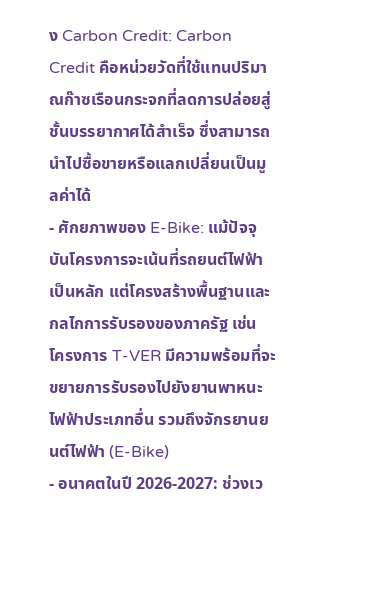ง Carbon Credit: Carbon Credit คือหน่วยวัดที่ใช้แทนปริมาณก๊าซเรือนกระจกที่ลดการปล่อยสู่ชั้นบรรยากาศได้สำเร็จ ซึ่งสามารถนำไปซื้อขายหรือแลกเปลี่ยนเป็นมูลค่าได้
- ศักยภาพของ E-Bike: แม้ปัจจุบันโครงการจะเน้นที่รถยนต์ไฟฟ้าเป็นหลัก แต่โครงสร้างพื้นฐานและกลไกการรับรองของภาครัฐ เช่น โครงการ T-VER มีความพร้อมที่จะขยายการรับรองไปยังยานพาหนะไฟฟ้าประเภทอื่น รวมถึงจักรยานยนต์ไฟฟ้า (E-Bike)
- อนาคตในปี 2026-2027: ช่วงเว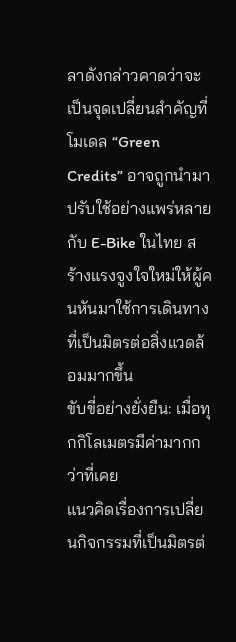ลาดังกล่าวคาดว่าจะเป็นจุดเปลี่ยนสำคัญที่โมเดล “Green Credits” อาจถูกนำมาปรับใช้อย่างแพร่หลายกับ E-Bike ในไทย สร้างแรงจูงใจใหม่ให้ผู้คนหันมาใช้การเดินทางที่เป็นมิตรต่อสิ่งแวดล้อมมากขึ้น
ขับขี่อย่างยั่งยืน: เมื่อทุกกิโลเมตรมีค่ามากกว่าที่เคย
แนวคิดเรื่องการเปลี่ยนกิจกรรมที่เป็นมิตรต่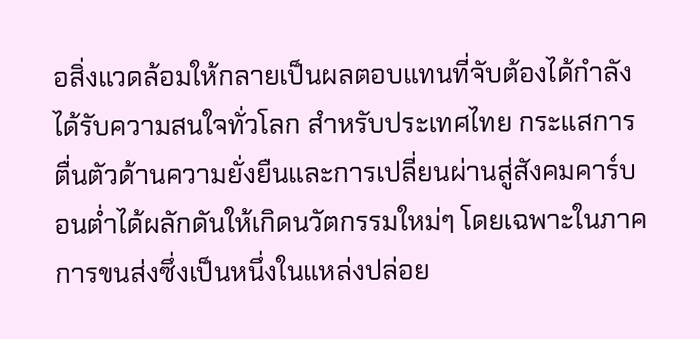อสิ่งแวดล้อมให้กลายเป็นผลตอบแทนที่จับต้องได้กำลังได้รับความสนใจทั่วโลก สำหรับประเทศไทย กระแสการตื่นตัวด้านความยั่งยืนและการเปลี่ยนผ่านสู่สังคมคาร์บอนต่ำได้ผลักดันให้เกิดนวัตกรรมใหม่ๆ โดยเฉพาะในภาคการขนส่งซึ่งเป็นหนึ่งในแหล่งปล่อย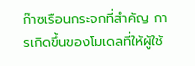ก๊าซเรือนกระจกที่สำคัญ การเกิดขึ้นของโมเดลที่ให้ผู้ใช้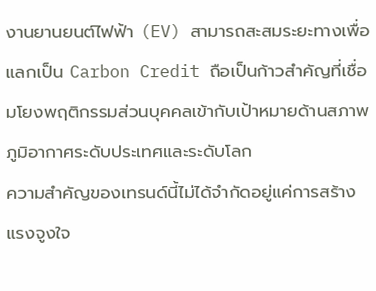งานยานยนต์ไฟฟ้า (EV) สามารถสะสมระยะทางเพื่อแลกเป็น Carbon Credit ถือเป็นก้าวสำคัญที่เชื่อมโยงพฤติกรรมส่วนบุคคลเข้ากับเป้าหมายด้านสภาพภูมิอากาศระดับประเทศและระดับโลก
ความสำคัญของเทรนด์นี้ไม่ได้จำกัดอยู่แค่การสร้างแรงจูงใจ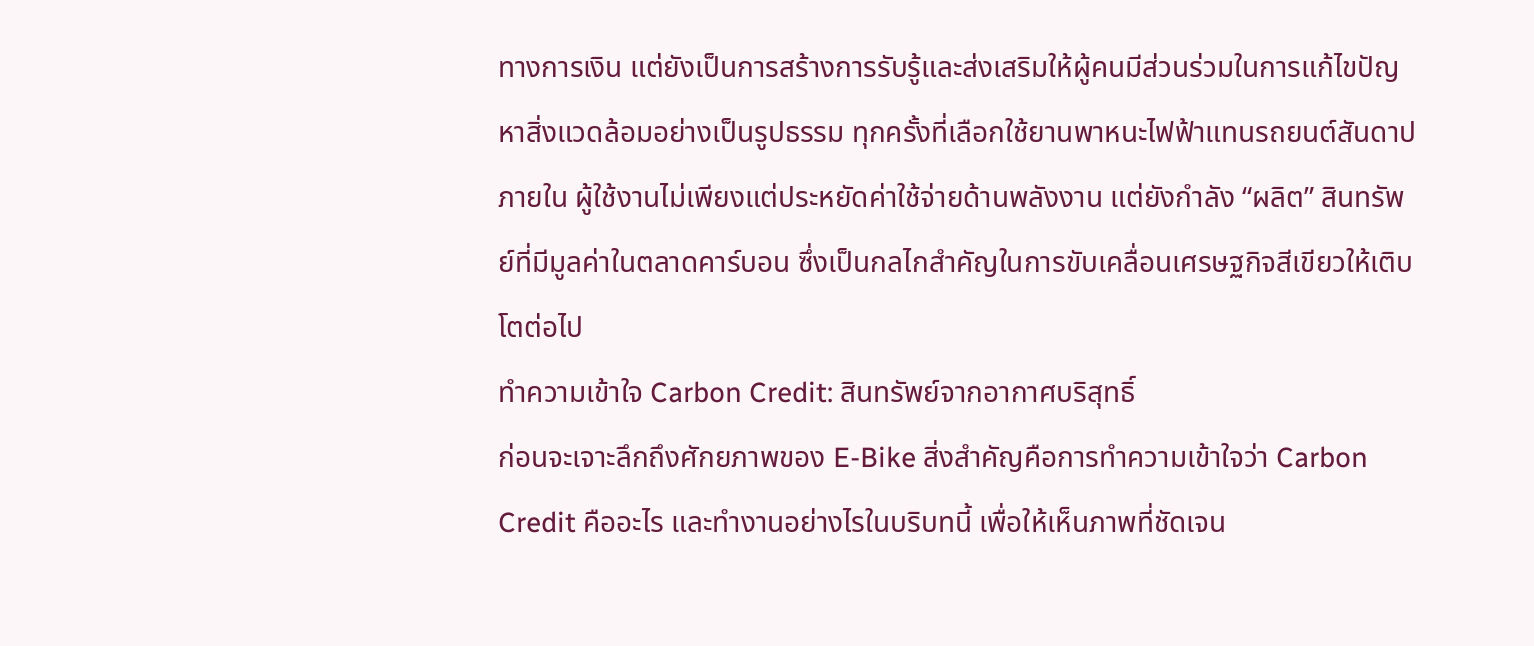ทางการเงิน แต่ยังเป็นการสร้างการรับรู้และส่งเสริมให้ผู้คนมีส่วนร่วมในการแก้ไขปัญหาสิ่งแวดล้อมอย่างเป็นรูปธรรม ทุกครั้งที่เลือกใช้ยานพาหนะไฟฟ้าแทนรถยนต์สันดาปภายใน ผู้ใช้งานไม่เพียงแต่ประหยัดค่าใช้จ่ายด้านพลังงาน แต่ยังกำลัง “ผลิต” สินทรัพย์ที่มีมูลค่าในตลาดคาร์บอน ซึ่งเป็นกลไกสำคัญในการขับเคลื่อนเศรษฐกิจสีเขียวให้เติบโตต่อไป
ทำความเข้าใจ Carbon Credit: สินทรัพย์จากอากาศบริสุทธิ์
ก่อนจะเจาะลึกถึงศักยภาพของ E-Bike สิ่งสำคัญคือการทำความเข้าใจว่า Carbon Credit คืออะไร และทำงานอย่างไรในบริบทนี้ เพื่อให้เห็นภาพที่ชัดเจน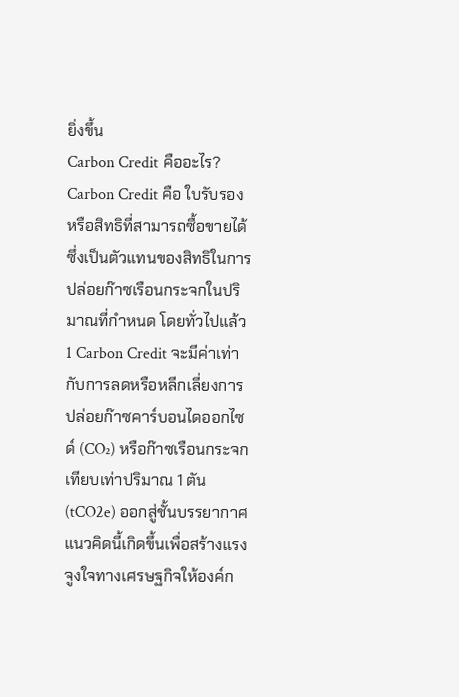ยิ่งขึ้น
Carbon Credit คืออะไร?
Carbon Credit คือ ใบรับรองหรือสิทธิที่สามารถซื้อขายได้ ซึ่งเป็นตัวแทนของสิทธิในการปล่อยก๊าซเรือนกระจกในปริมาณที่กำหนด โดยทั่วไปแล้ว 1 Carbon Credit จะมีค่าเท่ากับการลดหรือหลีกเลี่ยงการปล่อยก๊าซคาร์บอนไดออกไซด์ (CO₂) หรือก๊าซเรือนกระจกเทียบเท่าปริมาณ 1 ตัน (tCO2e) ออกสู่ชั้นบรรยากาศ
แนวคิดนี้เกิดขึ้นเพื่อสร้างแรงจูงใจทางเศรษฐกิจให้องค์ก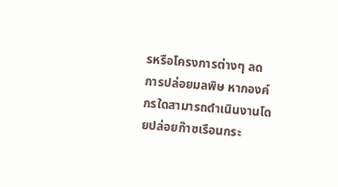รหรือโครงการต่างๆ ลดการปล่อยมลพิษ หากองค์กรใดสามารถดำเนินงานโดยปล่อยก๊าซเรือนกระ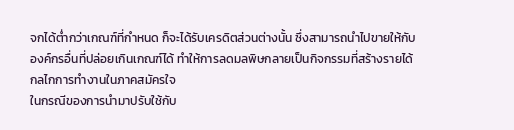จกได้ต่ำกว่าเกณฑ์ที่กำหนด ก็จะได้รับเครดิตส่วนต่างนั้น ซึ่งสามารถนำไปขายให้กับองค์กรอื่นที่ปล่อยเกินเกณฑ์ได้ ทำให้การลดมลพิษกลายเป็นกิจกรรมที่สร้างรายได้
กลไกการทำงานในภาคสมัครใจ
ในกรณีของการนำมาปรับใช้กับ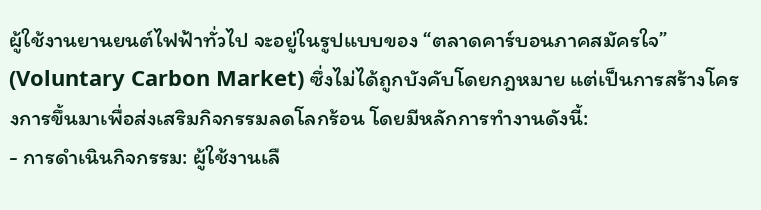ผู้ใช้งานยานยนต์ไฟฟ้าทั่วไป จะอยู่ในรูปแบบของ “ตลาดคาร์บอนภาคสมัครใจ” (Voluntary Carbon Market) ซึ่งไม่ได้ถูกบังคับโดยกฎหมาย แต่เป็นการสร้างโครงการขึ้นมาเพื่อส่งเสริมกิจกรรมลดโลกร้อน โดยมีหลักการทำงานดังนี้:
- การดำเนินกิจกรรม: ผู้ใช้งานเลื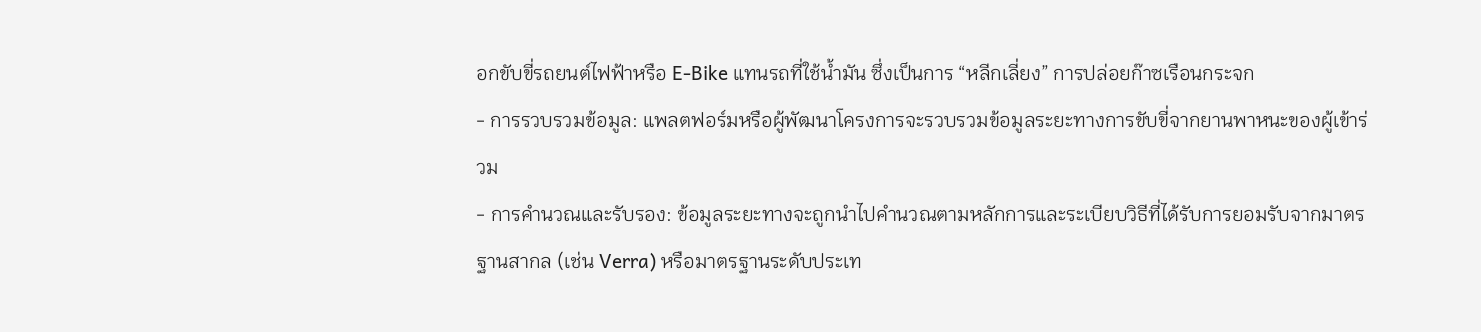อกขับขี่รถยนต์ไฟฟ้าหรือ E-Bike แทนรถที่ใช้น้ำมัน ซึ่งเป็นการ “หลีกเลี่ยง” การปล่อยก๊าซเรือนกระจก
- การรวบรวมข้อมูล: แพลตฟอร์มหรือผู้พัฒนาโครงการจะรวบรวมข้อมูลระยะทางการขับขี่จากยานพาหนะของผู้เข้าร่วม
- การคำนวณและรับรอง: ข้อมูลระยะทางจะถูกนำไปคำนวณตามหลักการและระเบียบวิธีที่ได้รับการยอมรับจากมาตรฐานสากล (เช่น Verra) หรือมาตรฐานระดับประเท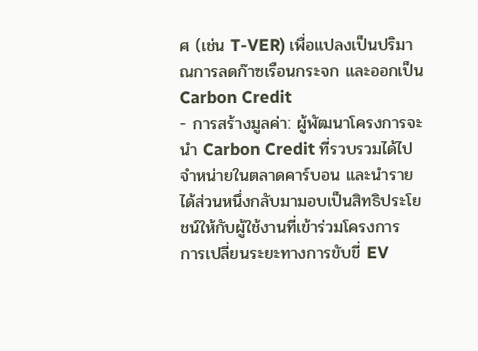ศ (เช่น T-VER) เพื่อแปลงเป็นปริมาณการลดก๊าซเรือนกระจก และออกเป็น Carbon Credit
- การสร้างมูลค่า: ผู้พัฒนาโครงการจะนำ Carbon Credit ที่รวบรวมได้ไปจำหน่ายในตลาดคาร์บอน และนำรายได้ส่วนหนึ่งกลับมามอบเป็นสิทธิประโยชน์ให้กับผู้ใช้งานที่เข้าร่วมโครงการ
การเปลี่ยนระยะทางการขับขี่ EV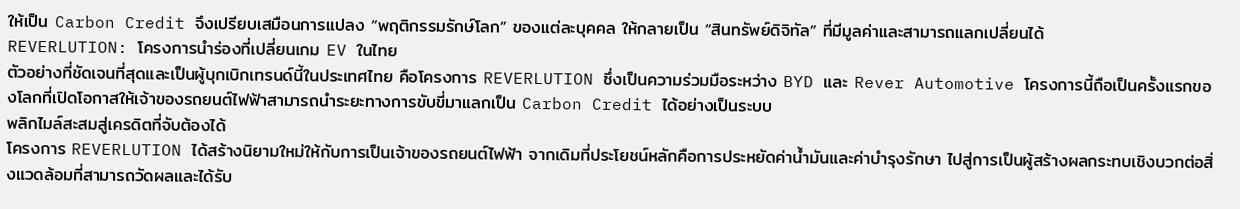ให้เป็น Carbon Credit จึงเปรียบเสมือนการแปลง “พฤติกรรมรักษ์โลก” ของแต่ละบุคคล ให้กลายเป็น “สินทรัพย์ดิจิทัล” ที่มีมูลค่าและสามารถแลกเปลี่ยนได้
REVERLUTION: โครงการนำร่องที่เปลี่ยนเกม EV ในไทย
ตัวอย่างที่ชัดเจนที่สุดและเป็นผู้บุกเบิกเทรนด์นี้ในประเทศไทย คือโครงการ REVERLUTION ซึ่งเป็นความร่วมมือระหว่าง BYD และ Rever Automotive โครงการนี้ถือเป็นครั้งแรกของโลกที่เปิดโอกาสให้เจ้าของรถยนต์ไฟฟ้าสามารถนำระยะทางการขับขี่มาแลกเป็น Carbon Credit ได้อย่างเป็นระบบ
พลิกไมล์สะสมสู่เครดิตที่จับต้องได้
โครงการ REVERLUTION ได้สร้างนิยามใหม่ให้กับการเป็นเจ้าของรถยนต์ไฟฟ้า จากเดิมที่ประโยชน์หลักคือการประหยัดค่าน้ำมันและค่าบำรุงรักษา ไปสู่การเป็นผู้สร้างผลกระทบเชิงบวกต่อสิ่งแวดล้อมที่สามารถวัดผลและได้รับ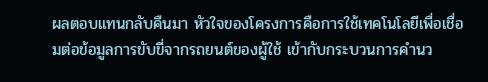ผลตอบแทนกลับคืนมา หัวใจของโครงการคือการใช้เทคโนโลยีเพื่อเชื่อมต่อข้อมูลการขับขี่จากรถยนต์ของผู้ใช้ เข้ากับกระบวนการคำนว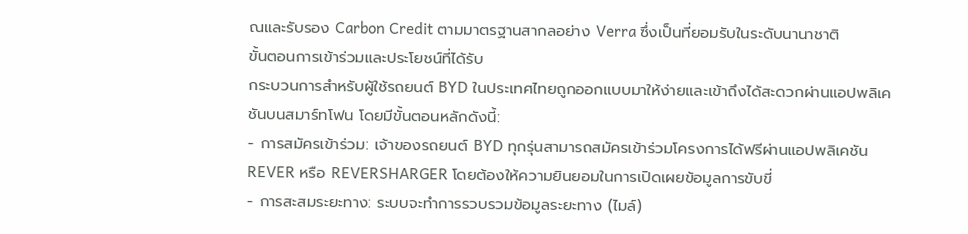ณและรับรอง Carbon Credit ตามมาตรฐานสากลอย่าง Verra ซึ่งเป็นที่ยอมรับในระดับนานาชาติ
ขั้นตอนการเข้าร่วมและประโยชน์ที่ได้รับ
กระบวนการสำหรับผู้ใช้รถยนต์ BYD ในประเทศไทยถูกออกแบบมาให้ง่ายและเข้าถึงได้สะดวกผ่านแอปพลิเคชันบนสมาร์ทโฟน โดยมีขั้นตอนหลักดังนี้:
- การสมัครเข้าร่วม: เจ้าของรถยนต์ BYD ทุกรุ่นสามารถสมัครเข้าร่วมโครงการได้ฟรีผ่านแอปพลิเคชัน REVER หรือ REVERSHARGER โดยต้องให้ความยินยอมในการเปิดเผยข้อมูลการขับขี่
- การสะสมระยะทาง: ระบบจะทำการรวบรวมข้อมูลระยะทาง (ไมล์)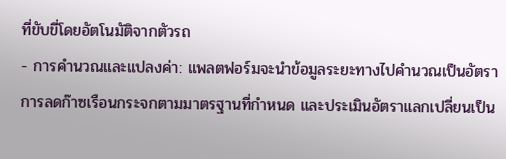ที่ขับขี่โดยอัตโนมัติจากตัวรถ
- การคำนวณและแปลงค่า: แพลตฟอร์มจะนำข้อมูลระยะทางไปคำนวณเป็นอัตราการลดก๊าซเรือนกระจกตามมาตรฐานที่กำหนด และประเมินอัตราแลกเปลี่ยนเป็น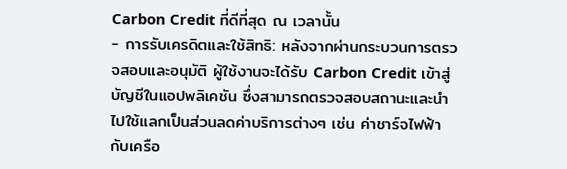Carbon Credit ที่ดีที่สุด ณ เวลานั้น
- การรับเครดิตและใช้สิทธิ: หลังจากผ่านกระบวนการตรวจสอบและอนุมัติ ผู้ใช้งานจะได้รับ Carbon Credit เข้าสู่บัญชีในแอปพลิเคชัน ซึ่งสามารถตรวจสอบสถานะและนำไปใช้แลกเป็นส่วนลดค่าบริการต่างๆ เช่น ค่าชาร์จไฟฟ้ากับเครือ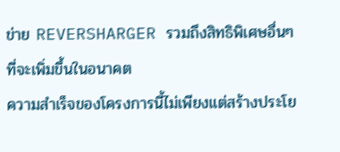ข่าย REVERSHARGER รวมถึงสิทธิพิเศษอื่นๆ ที่จะเพิ่มขึ้นในอนาคต
ความสำเร็จของโครงการนี้ไม่เพียงแต่สร้างประโย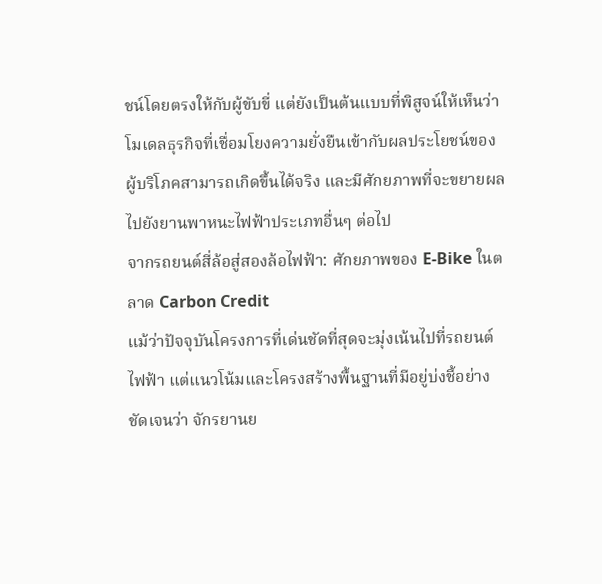ชน์โดยตรงให้กับผู้ขับขี่ แต่ยังเป็นต้นแบบที่พิสูจน์ให้เห็นว่าโมเดลธุรกิจที่เชื่อมโยงความยั่งยืนเข้ากับผลประโยชน์ของผู้บริโภคสามารถเกิดขึ้นได้จริง และมีศักยภาพที่จะขยายผลไปยังยานพาหนะไฟฟ้าประเภทอื่นๆ ต่อไป
จากรถยนต์สี่ล้อสู่สองล้อไฟฟ้า: ศักยภาพของ E-Bike ในตลาด Carbon Credit
แม้ว่าปัจจุบันโครงการที่เด่นชัดที่สุดจะมุ่งเน้นไปที่รถยนต์ไฟฟ้า แต่แนวโน้มและโครงสร้างพื้นฐานที่มีอยู่บ่งชี้อย่างชัดเจนว่า จักรยานย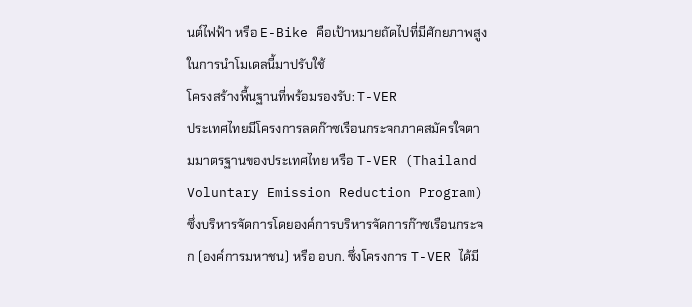นต์ไฟฟ้า หรือ E-Bike คือเป้าหมายถัดไปที่มีศักยภาพสูงในการนำโมเดลนี้มาปรับใช้
โครงสร้างพื้นฐานที่พร้อมรองรับ: T-VER
ประเทศไทยมีโครงการลดก๊าซเรือนกระจกภาคสมัครใจตามมาตรฐานของประเทศไทย หรือ T-VER (Thailand Voluntary Emission Reduction Program) ซึ่งบริหารจัดการโดยองค์การบริหารจัดการก๊าซเรือนกระจก (องค์การมหาชน) หรือ อบก. ซึ่งโครงการ T-VER ได้มี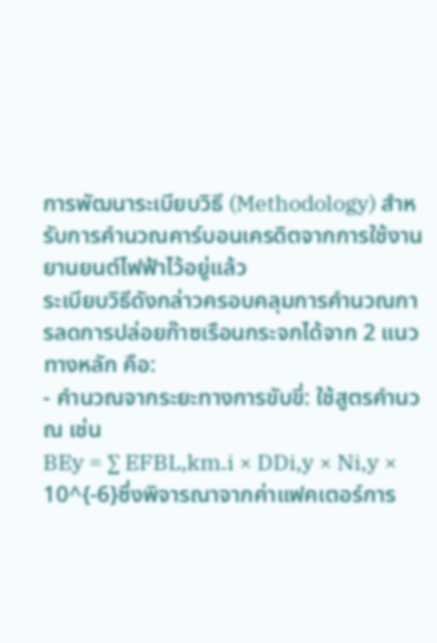การพัฒนาระเบียบวิธี (Methodology) สำหรับการคำนวณคาร์บอนเครดิตจากการใช้งานยานยนต์ไฟฟ้าไว้อยู่แล้ว
ระเบียบวิธีดังกล่าวครอบคลุมการคำนวณการลดการปล่อยก๊าซเรือนกระจกได้จาก 2 แนวทางหลัก คือ:
- คำนวณจากระยะทางการขับขี่: ใช้สูตรคำนวณ เช่น
BEy = ∑ EFBL,km.i × DDi,y × Ni,y × 10^{-6}ซึ่งพิจารณาจากค่าแฟคเตอร์การ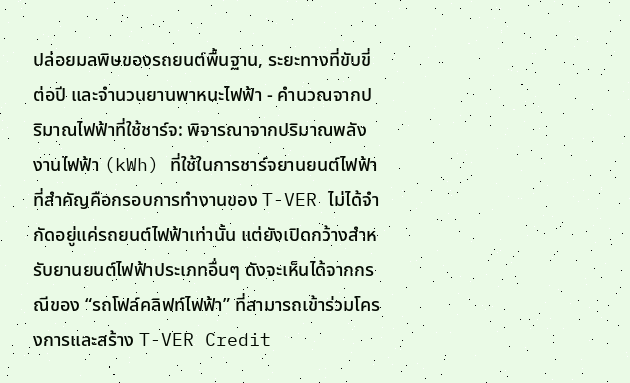ปล่อยมลพิษของรถยนต์พื้นฐาน, ระยะทางที่ขับขี่ต่อปี และจำนวนยานพาหนะไฟฟ้า - คำนวณจากปริมาณไฟฟ้าที่ใช้ชาร์จ: พิจารณาจากปริมาณพลังงานไฟฟ้า (kWh) ที่ใช้ในการชาร์จยานยนต์ไฟฟ้า
ที่สำคัญคือกรอบการทำงานของ T-VER ไม่ได้จำกัดอยู่แค่รถยนต์ไฟฟ้าเท่านั้น แต่ยังเปิดกว้างสำหรับยานยนต์ไฟฟ้าประเภทอื่นๆ ดังจะเห็นได้จากกรณีของ “รถโฟล์คลิฟท์ไฟฟ้า” ที่สามารถเข้าร่วมโครงการและสร้าง T-VER Credit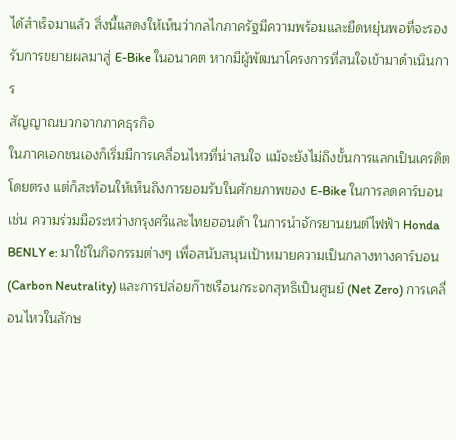ได้สำเร็จมาแล้ว สิ่งนี้แสดงให้เห็นว่ากลไกภาครัฐมีความพร้อมและยืดหยุ่นพอที่จะรองรับการขยายผลมาสู่ E-Bike ในอนาคต หากมีผู้พัฒนาโครงการที่สนใจเข้ามาดำเนินการ
สัญญาณบวกจากภาคธุรกิจ
ในภาคเอกชนเองก็เริ่มมีการเคลื่อนไหวที่น่าสนใจ แม้จะยังไม่ถึงขั้นการแลกเป็นเครดิตโดยตรง แต่ก็สะท้อนให้เห็นถึงการยอมรับในศักยภาพของ E-Bike ในการลดคาร์บอน เช่น ความร่วมมือระหว่างกรุงศรีและไทยฮอนด้า ในการนำจักรยานยนต์ไฟฟ้า Honda BENLY e: มาใช้ในกิจกรรมต่างๆ เพื่อสนับสนุนเป้าหมายความเป็นกลางทางคาร์บอน (Carbon Neutrality) และการปล่อยก๊าซเรือนกระจกสุทธิเป็นศูนย์ (Net Zero) การเคลื่อนไหวในลักษ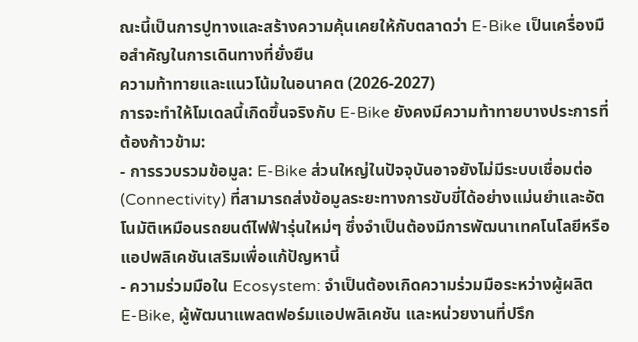ณะนี้เป็นการปูทางและสร้างความคุ้นเคยให้กับตลาดว่า E-Bike เป็นเครื่องมือสำคัญในการเดินทางที่ยั่งยืน
ความท้าทายและแนวโน้มในอนาคต (2026-2027)
การจะทำให้โมเดลนี้เกิดขึ้นจริงกับ E-Bike ยังคงมีความท้าทายบางประการที่ต้องก้าวข้าม:
- การรวบรวมข้อมูล: E-Bike ส่วนใหญ่ในปัจจุบันอาจยังไม่มีระบบเชื่อมต่อ (Connectivity) ที่สามารถส่งข้อมูลระยะทางการขับขี่ได้อย่างแม่นยำและอัตโนมัติเหมือนรถยนต์ไฟฟ้ารุ่นใหม่ๆ ซึ่งจำเป็นต้องมีการพัฒนาเทคโนโลยีหรือแอปพลิเคชันเสริมเพื่อแก้ปัญหานี้
- ความร่วมมือใน Ecosystem: จำเป็นต้องเกิดความร่วมมือระหว่างผู้ผลิต E-Bike, ผู้พัฒนาแพลตฟอร์มแอปพลิเคชัน และหน่วยงานที่ปรึก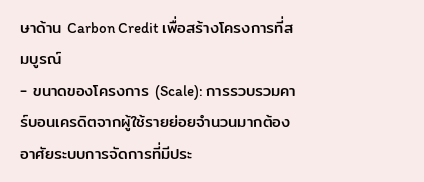ษาด้าน Carbon Credit เพื่อสร้างโครงการที่สมบูรณ์
- ขนาดของโครงการ (Scale): การรวบรวมคาร์บอนเครดิตจากผู้ใช้รายย่อยจำนวนมากต้องอาศัยระบบการจัดการที่มีประ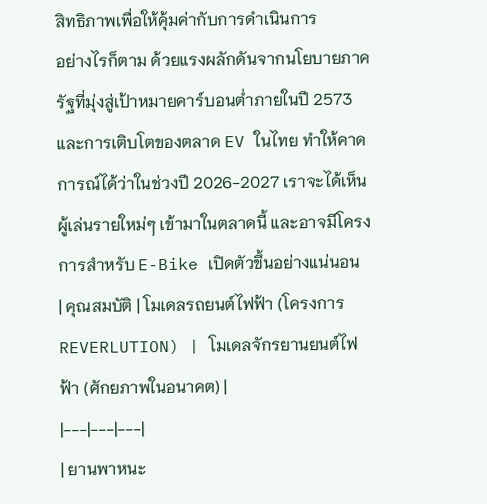สิทธิภาพเพื่อให้คุ้มค่ากับการดำเนินการ
อย่างไรก็ตาม ด้วยแรงผลักดันจากนโยบายภาครัฐที่มุ่งสู่เป้าหมายคาร์บอนต่ำภายในปี 2573 และการเติบโตของตลาด EV ในไทย ทำให้คาดการณ์ได้ว่าในช่วงปี 2026-2027 เราจะได้เห็นผู้เล่นรายใหม่ๆ เข้ามาในตลาดนี้ และอาจมีโครงการสำหรับ E-Bike เปิดตัวขึ้นอย่างแน่นอน
| คุณสมบัติ | โมเดลรถยนต์ไฟฟ้า (โครงการ REVERLUTION) | โมเดลจักรยานยนต์ไฟฟ้า (ศักยภาพในอนาคต) |
|---|---|---|
| ยานพาหนะ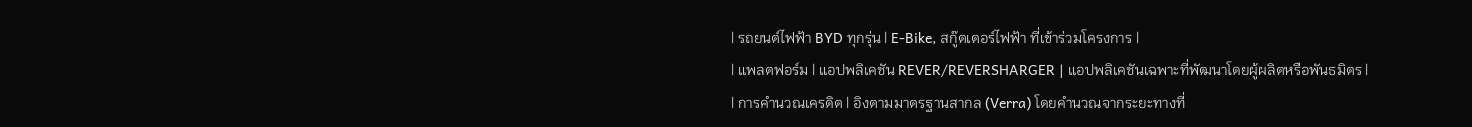| รถยนต์ไฟฟ้า BYD ทุกรุ่น | E-Bike, สกู๊ตเตอร์ไฟฟ้า ที่เข้าร่วมโครงการ |
| แพลตฟอร์ม | แอปพลิเคชัน REVER/REVERSHARGER | แอปพลิเคชันเฉพาะที่พัฒนาโดยผู้ผลิตหรือพันธมิตร |
| การคำนวณเครดิต | อิงตามมาตรฐานสากล (Verra) โดยคำนวณจากระยะทางที่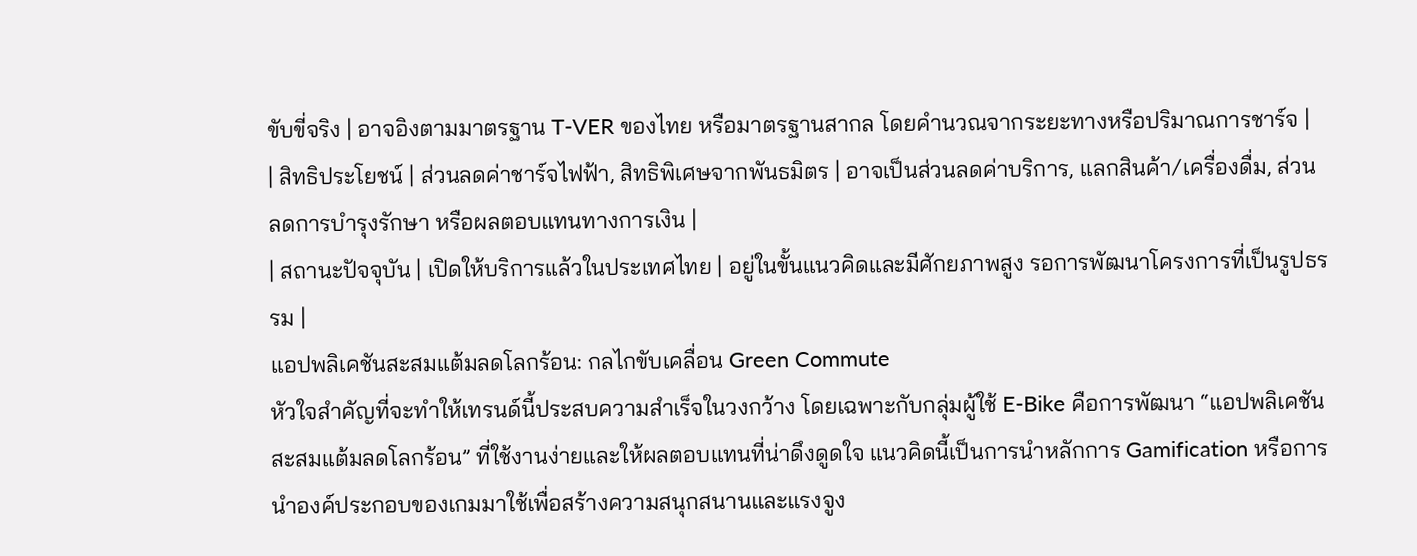ขับขี่จริง | อาจอิงตามมาตรฐาน T-VER ของไทย หรือมาตรฐานสากล โดยคำนวณจากระยะทางหรือปริมาณการชาร์จ |
| สิทธิประโยชน์ | ส่วนลดค่าชาร์จไฟฟ้า, สิทธิพิเศษจากพันธมิตร | อาจเป็นส่วนลดค่าบริการ, แลกสินค้า/เครื่องดื่ม, ส่วนลดการบำรุงรักษา หรือผลตอบแทนทางการเงิน |
| สถานะปัจจุบัน | เปิดให้บริการแล้วในประเทศไทย | อยู่ในขั้นแนวคิดและมีศักยภาพสูง รอการพัฒนาโครงการที่เป็นรูปธรรม |
แอปพลิเคชันสะสมแต้มลดโลกร้อน: กลไกขับเคลื่อน Green Commute
หัวใจสำคัญที่จะทำให้เทรนด์นี้ประสบความสำเร็จในวงกว้าง โดยเฉพาะกับกลุ่มผู้ใช้ E-Bike คือการพัฒนา “แอปพลิเคชันสะสมแต้มลดโลกร้อน” ที่ใช้งานง่ายและให้ผลตอบแทนที่น่าดึงดูดใจ แนวคิดนี้เป็นการนำหลักการ Gamification หรือการนำองค์ประกอบของเกมมาใช้เพื่อสร้างความสนุกสนานและแรงจูง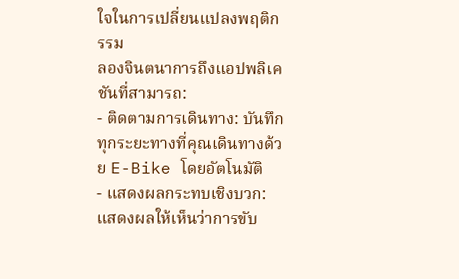ใจในการเปลี่ยนแปลงพฤติกรรม
ลองจินตนาการถึงแอปพลิเคชันที่สามารถ:
- ติดตามการเดินทาง: บันทึกทุกระยะทางที่คุณเดินทางด้วย E-Bike โดยอัตโนมัติ
- แสดงผลกระทบเชิงบวก: แสดงผลให้เห็นว่าการขับ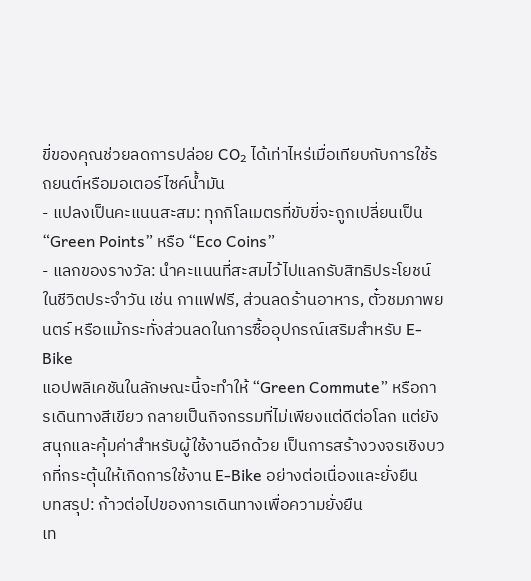ขี่ของคุณช่วยลดการปล่อย CO₂ ได้เท่าไหร่เมื่อเทียบกับการใช้รถยนต์หรือมอเตอร์ไซค์น้ำมัน
- แปลงเป็นคะแนนสะสม: ทุกกิโลเมตรที่ขับขี่จะถูกเปลี่ยนเป็น “Green Points” หรือ “Eco Coins”
- แลกของรางวัล: นำคะแนนที่สะสมไว้ไปแลกรับสิทธิประโยชน์ในชีวิตประจำวัน เช่น กาแฟฟรี, ส่วนลดร้านอาหาร, ตั๋วชมภาพยนตร์ หรือแม้กระทั่งส่วนลดในการซื้ออุปกรณ์เสริมสำหรับ E-Bike
แอปพลิเคชันในลักษณะนี้จะทำให้ “Green Commute” หรือการเดินทางสีเขียว กลายเป็นกิจกรรมที่ไม่เพียงแต่ดีต่อโลก แต่ยังสนุกและคุ้มค่าสำหรับผู้ใช้งานอีกด้วย เป็นการสร้างวงจรเชิงบวกที่กระตุ้นให้เกิดการใช้งาน E-Bike อย่างต่อเนื่องและยั่งยืน
บทสรุป: ก้าวต่อไปของการเดินทางเพื่อความยั่งยืน
เท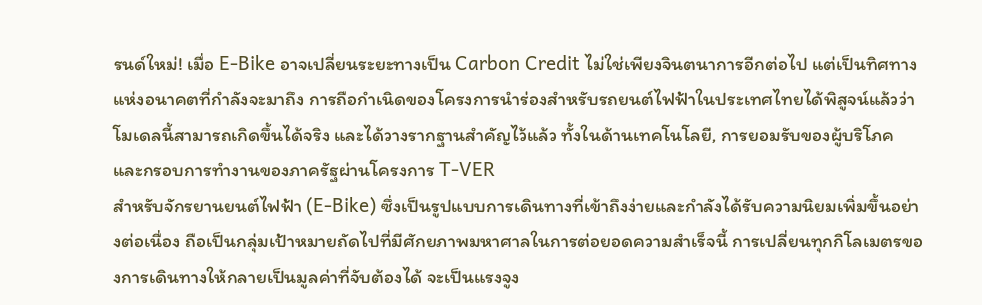รนด์ใหม่! เมื่อ E-Bike อาจเปลี่ยนระยะทางเป็น Carbon Credit ไม่ใช่เพียงจินตนาการอีกต่อไป แต่เป็นทิศทางแห่งอนาคตที่กำลังจะมาถึง การถือกำเนิดของโครงการนำร่องสำหรับรถยนต์ไฟฟ้าในประเทศไทยได้พิสูจน์แล้วว่าโมเดลนี้สามารถเกิดขึ้นได้จริง และได้วางรากฐานสำคัญไว้แล้ว ทั้งในด้านเทคโนโลยี, การยอมรับของผู้บริโภค และกรอบการทำงานของภาครัฐผ่านโครงการ T-VER
สำหรับจักรยานยนต์ไฟฟ้า (E-Bike) ซึ่งเป็นรูปแบบการเดินทางที่เข้าถึงง่ายและกำลังได้รับความนิยมเพิ่มขึ้นอย่างต่อเนื่อง ถือเป็นกลุ่มเป้าหมายถัดไปที่มีศักยภาพมหาศาลในการต่อยอดความสำเร็จนี้ การเปลี่ยนทุกกิโลเมตรของการเดินทางให้กลายเป็นมูลค่าที่จับต้องได้ จะเป็นแรงจูง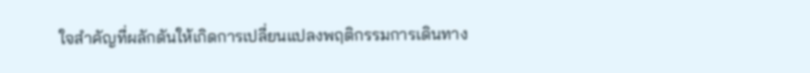ใจสำคัญที่ผลักดันให้เกิดการเปลี่ยนแปลงพฤติกรรมการเดินทาง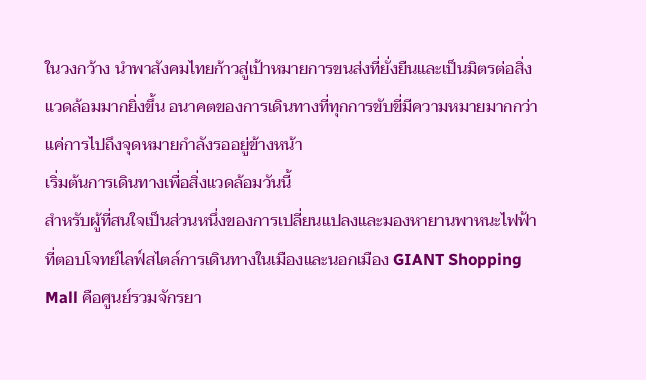ในวงกว้าง นำพาสังคมไทยก้าวสู่เป้าหมายการขนส่งที่ยั่งยืนและเป็นมิตรต่อสิ่งแวดล้อมมากยิ่งขึ้น อนาคตของการเดินทางที่ทุกการขับขี่มีความหมายมากกว่าแค่การไปถึงจุดหมายกำลังรออยู่ข้างหน้า
เริ่มต้นการเดินทางเพื่อสิ่งแวดล้อมวันนี้
สำหรับผู้ที่สนใจเป็นส่วนหนึ่งของการเปลี่ยนแปลงและมองหายานพาหนะไฟฟ้าที่ตอบโจทย์ไลฟ์สไตล์การเดินทางในเมืองและนอกเมือง GIANT Shopping Mall คือศูนย์รวมจักรยา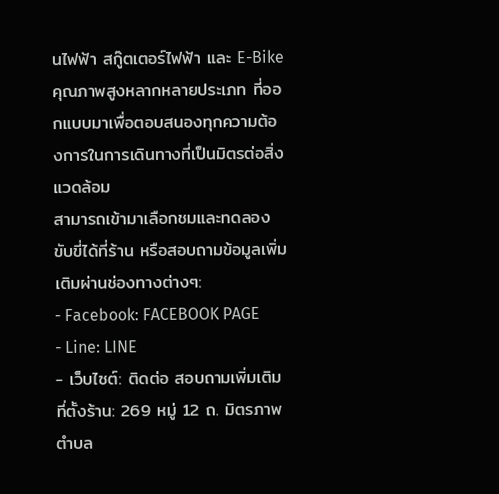นไฟฟ้า สกู๊ตเตอร์ไฟฟ้า และ E-Bike คุณภาพสูงหลากหลายประเภท ที่ออกแบบมาเพื่อตอบสนองทุกความต้องการในการเดินทางที่เป็นมิตรต่อสิ่งแวดล้อม
สามารถเข้ามาเลือกชมและทดลองขับขี่ได้ที่ร้าน หรือสอบถามข้อมูลเพิ่มเติมผ่านช่องทางต่างๆ:
- Facebook: FACEBOOK PAGE
- Line: LINE
- เว็บไซต์: ติดต่อ สอบถามเพิ่มเติม
ที่ตั้งร้าน: 269 หมู่ 12 ถ. มิตรภาพ ตำบล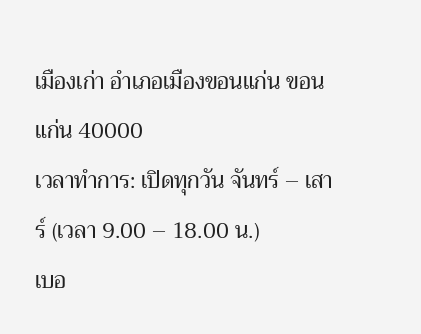เมืองเก่า อำเภอเมืองขอนแก่น ขอนแก่น 40000
เวลาทำการ: เปิดทุกวัน จันทร์ – เสาร์ (เวลา 9.00 – 18.00 น.)
เบอ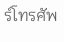ร์โทรศัพ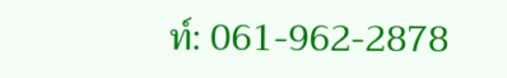ท์: 061-962-2878